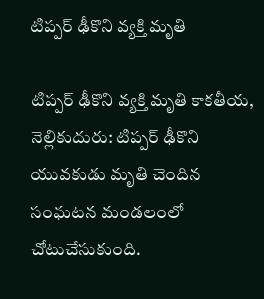టిప్పర్ ఢీకొని వ్యక్తి మృతి

టిప్పర్ ఢీకొని వ్యక్తి మృతి కాకతీయ, నెల్లికుదురు: టిప్పర్ ఢీకొని యువకుడు మృతి చెందిన సంఘటన మండలంలో చోటుచేసుకుంది.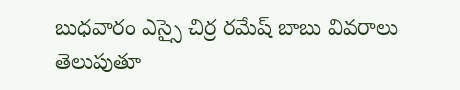బుధవారం ఎస్సై చిర్ర రమేష్ బాబు వివరాలు తెలుపుతూ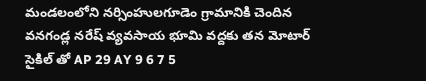మండలంలోని నర్సింహులగూడెం గ్రామానికి చెందిన వనగండ్ల నరేష్ వ్యవసాయ భూమి వద్దకు తన మోటార్ సైకిల్ తో AP 29 AY 9 6 7 5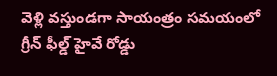వెళ్లి వస్తుండగా సాయంత్రం సమయంలో గ్రీన్ ఫీల్డ్ హైవే రోడ్డు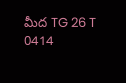మీద TG 26 T 0414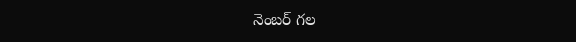నెంబర్ గల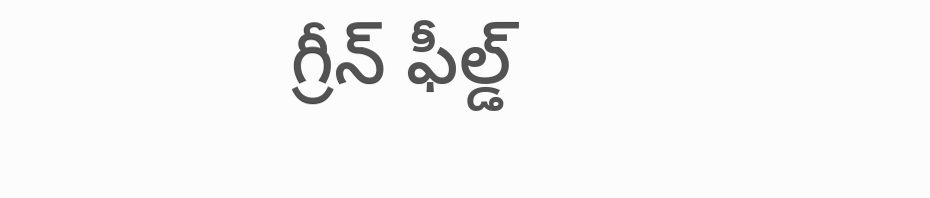గ్రీన్ ఫీల్డ్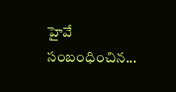హైవే సంబంధించిన...